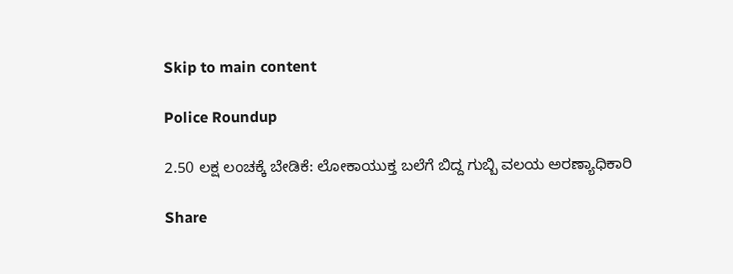Skip to main content

Police Roundup

2.50 ಲಕ್ಷ ಲಂಚಕ್ಕೆ ಬೇಡಿಕೆ: ಲೋಕಾಯುಕ್ತ ಬಲೆಗೆ ಬಿದ್ದ ಗುಬ್ಬಿ ವಲಯ ಅರಣ್ಯಾಧಿಕಾರಿ

Share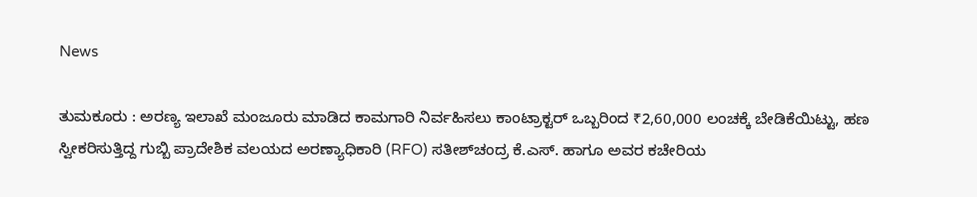News

ತುಮಕೂರು : ಅರಣ್ಯ ಇಲಾಖೆ ಮಂಜೂರು ಮಾಡಿದ ಕಾಮಗಾರಿ ನಿರ್ವಹಿಸಲು ಕಾಂಟ್ರಾಕ್ಟರ್‌ ಒಬ್ಬರಿಂದ ₹2,60,000 ಲಂಚಕ್ಕೆ ಬೇಡಿಕೆಯಿಟ್ಟು, ಹಣ ಸ್ವೀಕರಿಸುತ್ತಿದ್ದ ಗುಬ್ಬಿ ಪ್ರಾದೇಶಿಕ ವಲಯದ ಅರಣ್ಯಾಧಿಕಾರಿ (RFO) ಸತೀಶ್‌ಚಂದ್ರ ಕೆ.ಎಸ್. ಹಾಗೂ ಅವರ ಕಚೇರಿಯ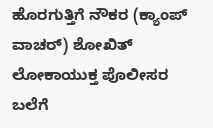ಹೊರಗುತ್ತಿಗೆ ನೌಕರ (ಕ್ಯಾಂಪ್ ವಾಚರ್) ಶೋಖಿತ್ ಲೋಕಾಯುಕ್ತ ಪೊಲೀಸರ ಬಲೆಗೆ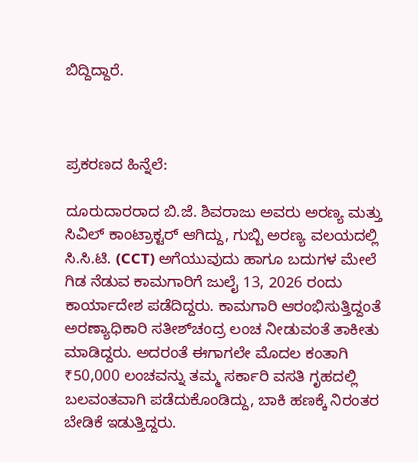ಬಿದ್ದಿದ್ದಾರೆ.



ಪ್ರಕರಣದ ಹಿನ್ನೆಲೆ:

ದೂರುದಾರರಾದ ಬಿ.ಜೆ. ಶಿವರಾಜು ಅವರು ಅರಣ್ಯ ಮತ್ತು ಸಿವಿಲ್ ಕಾಂಟ್ರಾಕ್ಟರ್ ಆಗಿದ್ದು, ಗುಬ್ಬಿ ಅರಣ್ಯ ವಲಯದಲ್ಲಿ ಸಿ.ಸಿ.ಟಿ. (CCT) ಅಗೆಯುವುದು ಹಾಗೂ ಬದುಗಳ ಮೇಲೆ ಗಿಡ ನೆಡುವ ಕಾಮಗಾರಿಗೆ ಜುಲೈ 13, 2026 ರಂದು ಕಾರ್ಯಾದೇಶ ಪಡೆದಿದ್ದರು. ಕಾಮಗಾರಿ ಆರಂಭಿಸುತ್ತಿದ್ದಂತೆ ಅರಣ್ಯಾಧಿಕಾರಿ ಸತೀಶ್‌ಚಂದ್ರ ಲಂಚ ನೀಡುವಂತೆ ತಾಕೀತು ಮಾಡಿದ್ದರು. ಅದರಂತೆ ಈಗಾಗಲೇ ಮೊದಲ ಕಂತಾಗಿ ₹50,000 ಲಂಚವನ್ನು ತಮ್ಮ ಸರ್ಕಾರಿ ವಸತಿ ಗೃಹದಲ್ಲಿ ಬಲವಂತವಾಗಿ ಪಡೆದುಕೊಂಡಿದ್ದು, ಬಾಕಿ ಹಣಕ್ಕೆ ನಿರಂತರ ಬೇಡಿಕೆ ಇಡುತ್ತಿದ್ದರು.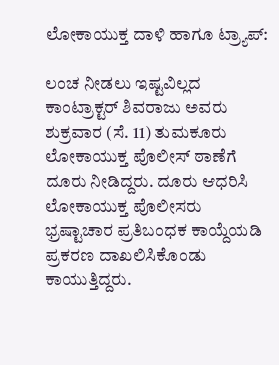ಲೋಕಾಯುಕ್ತ ದಾಳಿ ಹಾಗೂ ಟ್ರ್ಯಾಪ್:

ಲಂಚ ನೀಡಲು ಇಷ್ಟವಿಲ್ಲದ ಕಾಂಟ್ರಾಕ್ಟರ್ ಶಿವರಾಜು ಅವರು ಶುಕ್ರವಾರ (ಸೆ. 11) ತುಮಕೂರು ಲೋಕಾಯುಕ್ತ ಪೊಲೀಸ್ ಠಾಣೆಗೆ ದೂರು ನೀಡಿದ್ದರು. ದೂರು ಆಧರಿಸಿ ಲೋಕಾಯುಕ್ತ ಪೊಲೀಸರು ಭ್ರಷ್ಟಾಚಾರ ಪ್ರತಿಬಂಧಕ ಕಾಯ್ದೆಯಡಿ ಪ್ರಕರಣ ದಾಖಲಿಸಿಕೊಂಡು ಕಾಯುತ್ತಿದ್ದರು.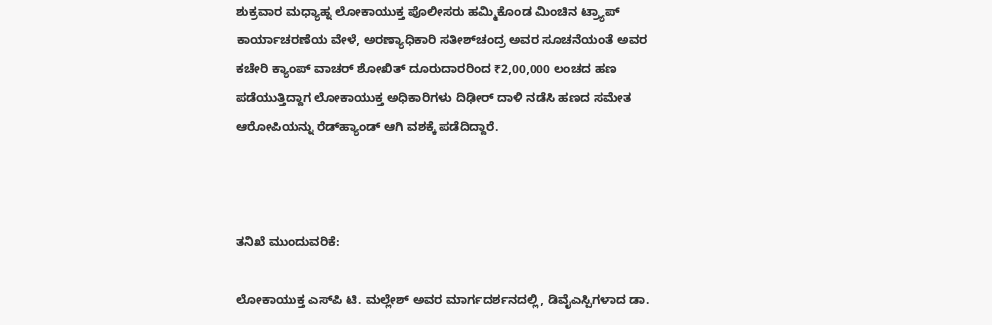ಶುಕ್ರವಾರ ಮಧ್ಯಾಹ್ನ ಲೋಕಾಯುಕ್ತ ಪೊಲೀಸರು ಹಮ್ಮಿಕೊಂಡ ಮಿಂಚಿನ ಟ್ರ್ಯಾಪ್ ಕಾರ್ಯಾಚರಣೆಯ ವೇಳೆ, ಅರಣ್ಯಾಧಿಕಾರಿ ಸತೀಶ್‌ಚಂದ್ರ ಅವರ ಸೂಚನೆಯಂತೆ ಅವರ ಕಚೇರಿ ಕ್ಯಾಂಪ್ ವಾಚರ್ ಶೋಖಿತ್ ದೂರುದಾರರಿಂದ ₹2,00,000 ಲಂಚದ ಹಣ ಪಡೆಯುತ್ತಿದ್ದಾಗ ಲೋಕಾಯುಕ್ತ ಅಧಿಕಾರಿಗಳು ದಿಢೀರ್ ದಾಳಿ ನಡೆಸಿ ಹಣದ ಸಮೇತ ಆರೋಪಿಯನ್ನು ರೆಡ್‌ಹ್ಯಾಂಡ್‌ ಆಗಿ ವಶಕ್ಕೆ ಪಡೆದಿದ್ದಾರೆ.



ತನಿಖೆ ಮುಂದುವರಿಕೆ:

ಲೋಕಾಯುಕ್ತ ಎಸ್‌ಪಿ ಟಿ. ಮಲ್ಲೇಶ್ ಅವರ ಮಾರ್ಗದರ್ಶನದಲ್ಲಿ, ಡಿವೈಎಸ್ಪಿಗಳಾದ ಡಾ.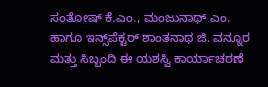ಸಂತೋಷ್ ಕೆ.ಎಂ., ಮಂಜುನಾಥ್ ಎಂ. ಹಾಗೂ ಇನ್ಸ್‌ಪೆಕ್ಟರ್ ಶಾಂತನಾಥ ಜಿ. ವನ್ನೂರ ಮತ್ತು ಸಿಬ್ಬಂದಿ ಈ ಯಶಸ್ವಿ ಕಾರ್ಯಾಚರಣೆ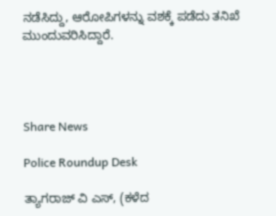ನಡೆಸಿದ್ದು, ಆರೋಪಿಗಳನ್ನು ವಶಕ್ಕೆ ಪಡೆದು ತನಿಖೆ ಮುಂದುವರಿಸಿದ್ದಾರೆ.




Share News

Police Roundup Desk

ತ್ಯಾಗರಾಜ್ ವಿ ಎಸ್, (ಕಳೆದ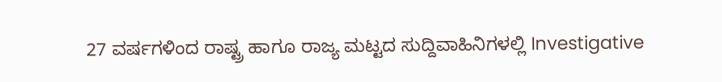27 ವರ್ಷಗಳಿಂದ ರಾಷ್ಟ್ರ ಹಾಗೂ ರಾಜ್ಯ ಮಟ್ಟದ ಸುದ್ದಿವಾಹಿನಿಗಳಲ್ಲಿ Investigative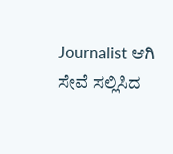Journalist ಆಗಿ ಸೇವೆ ಸಲ್ಲಿಸಿದ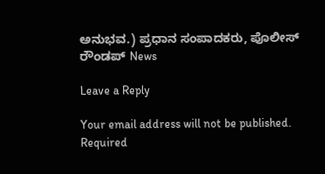ಅನುಭವ.) ಪ್ರಧಾನ ಸಂಪಾದಕರು, ಪೊಲೀಸ್ ರೌಂಡಪ್ News

Leave a Reply

Your email address will not be published. Required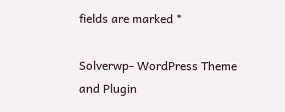fields are marked *

Solverwp- WordPress Theme and Plugin